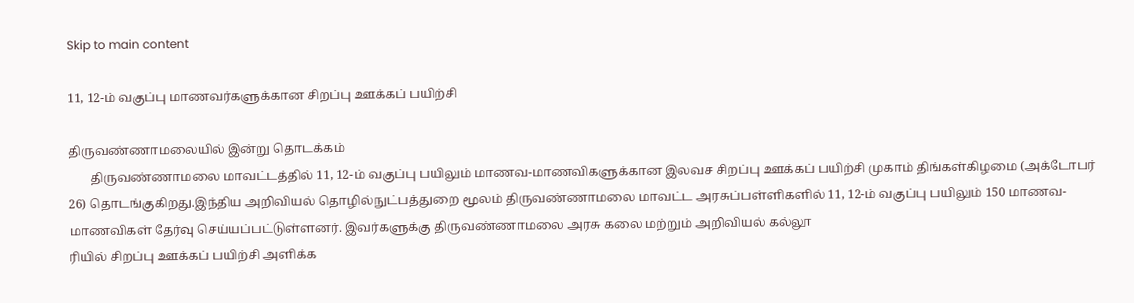Skip to main content

11, 12-ம் வகுப்பு மாணவர்களுக்கான சிறப்பு ஊக்கப் பயிற்சி

திருவண்ணாமலையில் இன்று தொடக்கம்
       திருவண்ணாமலை மாவட்டத்தில் 11, 12-ம் வகுப்பு பயிலும் மாணவ-மாணவிகளுக்கான இலவச சிறப்பு ஊக்கப் பயிற்சி முகாம் திங்கள்கிழமை (அக்டோபர் 26) தொடங்குகிறது.இந்திய அறிவியல் தொழில்நுட்பத்துறை மூலம் திருவண்ணாமலை மாவட்ட அரசுப்பள்ளிகளில் 11, 12-ம் வகுப்பு பயிலும் 150 மாணவ-மாணவிகள் தேர்வு செய்யப்பட்டுள்ளனர். இவர்களுக்கு திருவண்ணாமலை அரசு கலை மற்றும் அறிவியல் கல்லூ
ரியில் சிறப்பு ஊக்கப் பயிற்சி அளிக்க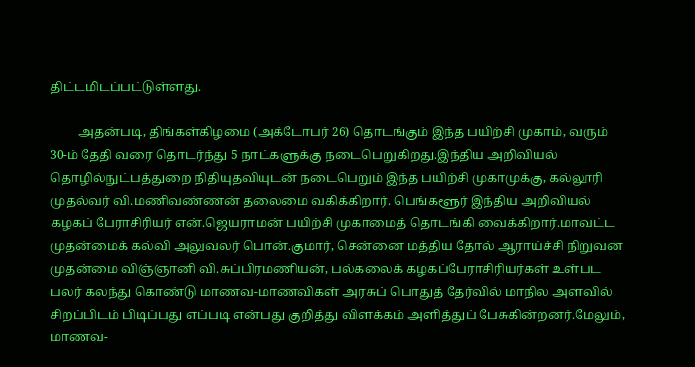திட்டமிடப்பட்டுள்ளது.

         அதன்படி, திங்கள்கிழமை (அக்டோபர் 26) தொடங்கும் இந்த பயிற்சி முகாம், வரும் 30-ம் தேதி வரை தொடர்ந்து 5 நாட்களுக்கு நடைபெறுகிறது.இந்திய அறிவியல் தொழில்நுட்பத்துறை நிதியுதவியுடன் நடைபெறும் இந்த பயிற்சி முகாமுக்கு, கல்லூரி முதல்வர் வி.மணிவண்ணன் தலைமை வகிக்கிறார். பெங்களூர் இந்திய அறிவியல் கழகப் பேராசிரியர் என்.ஜெயராமன் பயிற்சி முகாமைத் தொடங்கி வைக்கிறார்.மாவட்ட முதன்மைக் கல்வி அலுவலர் பொன்.குமார், சென்னை மத்திய தோல் ஆராய்ச்சி நிறுவன முதன்மை விஞ்ஞானி வி.சுப்பிரமணியன், பல்கலைக் கழகப்பேராசிரியர்கள் உள்பட பலர் கலந்து கொண்டு மாணவ-மாணவிகள் அரசுப் பொதுத் தேர்வில் மாநில அளவில் சிறப்பிடம் பிடிப்பது எப்படி என்பது குறித்து விளக்கம் அளித்துப் பேசுகின்றனர்.மேலும், மாணவ-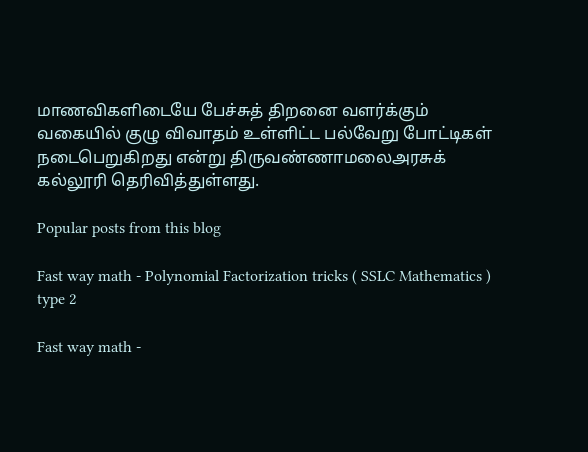மாணவிகளிடையே பேச்சுத் திறனை வளர்க்கும் வகையில் குழு விவாதம் உள்ளிட்ட பல்வேறு போட்டிகள் நடைபெறுகிறது என்று திருவண்ணாமலைஅரசுக் கல்லூரி தெரிவித்துள்ளது.

Popular posts from this blog

Fast way math - Polynomial Factorization tricks ( SSLC Mathematics ) type 2

Fast way math -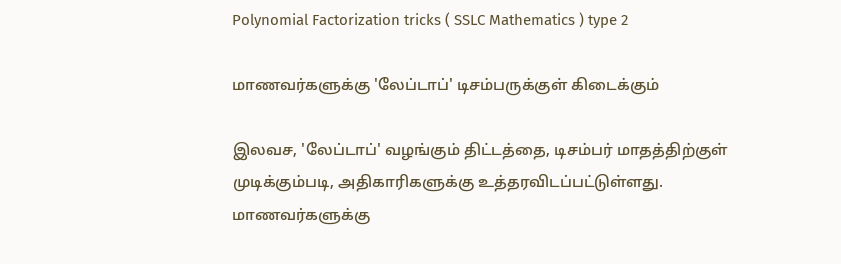Polynomial Factorization tricks ( SSLC Mathematics ) type 2

மாணவர்களுக்கு 'லேப்டாப்' டிசம்பருக்குள் கிடைக்கும்

இலவச, 'லேப்டாப்' வழங்கும் திட்டத்தை, டிசம்பர் மாதத்திற்குள் முடிக்கும்படி, அதிகாரிகளுக்கு உத்தரவிடப்பட்டுள்ளது. மாணவர்களுக்கு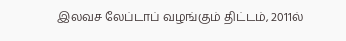இலவச லேப்டாப் வழங்கும் திட்டம், 2011ல்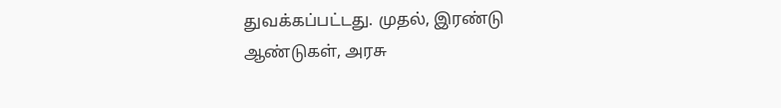துவக்கப்பட்டது. முதல், இரண்டு ஆண்டுகள், அரசு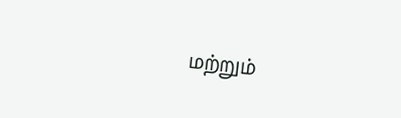மற்றும்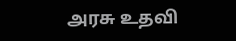அரசு உதவி